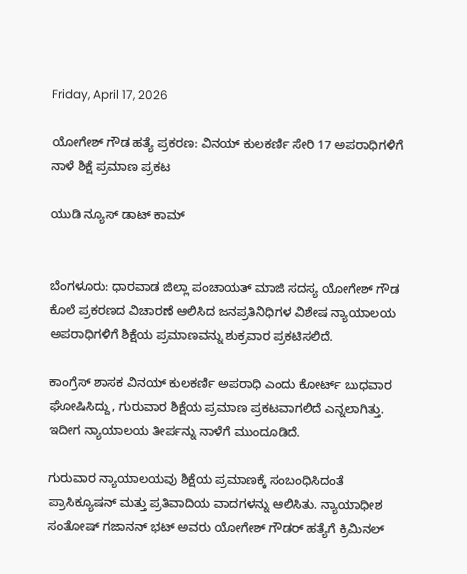Friday, April 17, 2026

ಯೋಗೇಶ್‌ ಗೌಡ ಹತ್ಯೆ ಪ್ರಕರಣ: ವಿನಯ್‌ ಕುಲಕರ್ಣಿ ಸೇರಿ 17 ಅಪರಾಧಿಗಳಿಗೆ ನಾಳೆ ಶಿಕ್ಷೆ ಪ್ರಮಾಣ ಪ್ರಕಟ

ಯುಡಿ ನ್ಯೂಸ್ ಡಾಟ್ ಕಾಮ್


ಬೆಂಗಳೂರು: ಧಾರವಾಡ ಜಿಲ್ಲಾ ಪಂಚಾಯತ್‌ ಮಾಜಿ ಸದಸ್ಯ ಯೋಗೇಶ್‌ ಗೌಡ ಕೊಲೆ ಪ್ರಕರಣದ ವಿಚಾರಣೆ ಆಲಿಸಿದ ಜನಪ್ರತಿನಿಧಿಗಳ ವಿಶೇಷ ನ್ಯಾಯಾಲಯ ಅಪರಾಧಿಗಳಿಗೆ ಶಿಕ್ಷೆಯ ಪ್ರಮಾಣವನ್ನು ಶುಕ್ರವಾರ ಪ್ರಕಟಿಸಲಿದೆ.

ಕಾಂಗ್ರೆಸ್‌ ಶಾಸಕ ವಿನಯ್ ಕುಲಕರ್ಣಿ ಅಪರಾಧಿ ಎಂದು ಕೋರ್ಟ್‌ ಬುಧವಾರ ಘೋಷಿಸಿದ್ದು, ಗುರುವಾರ ಶಿಕ್ಷೆಯ ಪ್ರಮಾಣ ಪ್ರಕಟವಾಗಲಿದೆ ಎನ್ನಲಾಗಿತ್ತು. ಇದೀಗ ನ್ಯಾಯಾಲಯ ತೀರ್ಪನ್ನು ನಾಳೆಗೆ ಮುಂದೂಡಿದೆ.

ಗುರುವಾರ ನ್ಯಾಯಾಲಯವು ಶಿಕ್ಷೆಯ ಪ್ರಮಾಣಕ್ಕೆ ಸಂಬಂಧಿಸಿದಂತೆ ಪ್ರಾಸಿಕ್ಯೂಷನ್ ಮತ್ತು ಪ್ರತಿವಾದಿಯ ವಾದಗಳನ್ನು ಆಲಿಸಿತು. ನ್ಯಾಯಾಧೀಶ ಸಂತೋಷ್ ಗಜಾನನ್ ಭಟ್ ಅವರು ಯೋಗೇಶ್ ಗೌಡರ್ ಹತ್ಯೆಗೆ ಕ್ರಿಮಿನಲ್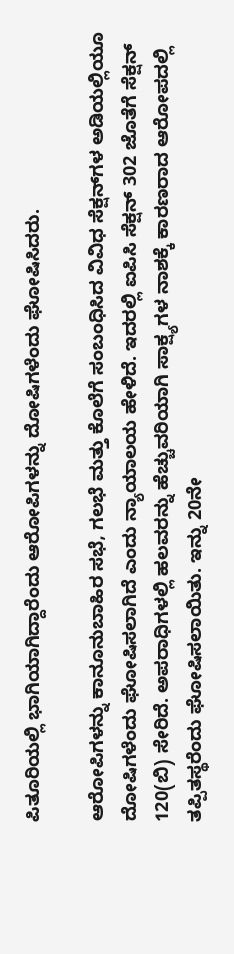ಪಿತೂರಿಯಲ್ಲಿ ಭಾಗಿಯಾಗಿದ್ದಾರೆಂದು ಆರೋಪಿಗಳನ್ನು ದೋಷಿಗಳೆಂದು ಘೋಷಿಸಿದರು.

ಆರೋಪಿಗಳನ್ನು ಕಾನೂನುಬಾಹಿರ ಸಭೆ, ಗಲಭೆ ಮತ್ತು ಕೊಲೆಗೆ ಸಂಬಂಧಿಸಿದ ವಿವಿಧ ಸೆಕ್ಷನ್‌ಗಳ ಅಡಿಯಲ್ಲಿಯೂ ದೋಷಿಗಳೆಂದು ಘೋಷಿಸಲಾಗಿದೆ ಎಂದು ನ್ಯಾಯಾಲಯ ಹೇಳಿದೆ. ಇದರಲ್ಲಿ ಐಪಿಸಿ ಸೆಕ್ಷನ್ 302 ಜೊತೆಗೆ ಸೆಕ್ಷನ್ 120(ಬಿ) ಸೇರಿದೆ. ಅಪರಾಧಿಗಳಲ್ಲಿ ಹಲವರನ್ನು ಹೆಚ್ಚುವರಿಯಾಗಿ ಸಾಕ್ಷ್ಯಗಳ ನಾಶಕ್ಕೆ ಕಾರಣರಾದ ಆರೋಪದಲ್ಲಿ ತಪ್ಪಿತಸ್ಥರೆಂದು ಘೋಷಿಸಲಾಯಿತು. ಇನ್ನು 20ನೇ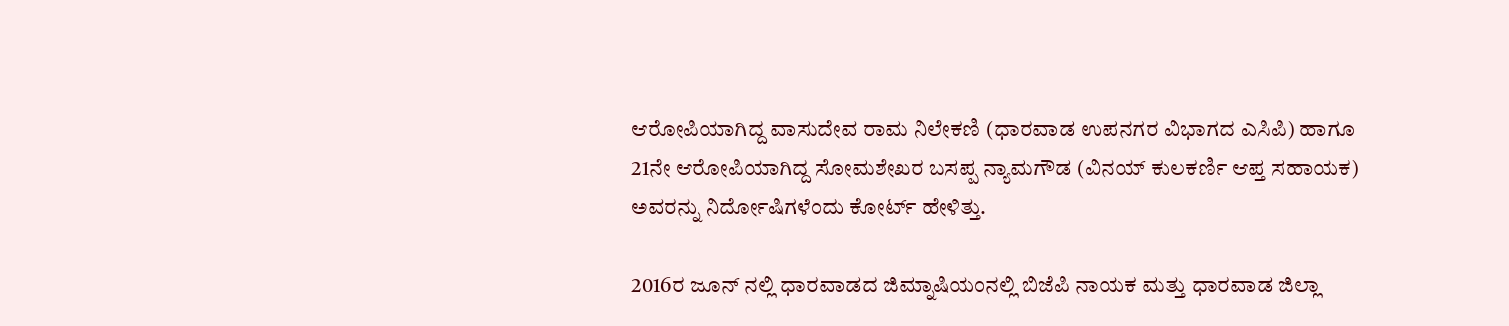ಆರೋಪಿಯಾಗಿದ್ದ ವಾಸುದೇವ ರಾಮ ನಿಲೇಕಣಿ (ಧಾರವಾಡ ಉಪನಗರ ವಿಭಾಗದ ಎಸಿಪಿ) ಹಾಗೂ 21ನೇ ಆರೋಪಿಯಾಗಿದ್ದ ಸೋಮಶೇಖರ ಬಸಪ್ಪ ನ್ಯಾಮಗೌಡ (ವಿನಯ್‌ ಕುಲಕರ್ಣಿ ಆಪ್ತ ಸಹಾಯಕ) ಅವರನ್ನು ನಿರ್ದೋಷಿಗಳೆಂದು ಕೋರ್ಟ್‌ ಹೇಳಿತ್ತು.

2016ರ ಜೂನ್ ನಲ್ಲಿ ಧಾರವಾಡದ ಜಿಮ್ನಾಷಿಯಂನಲ್ಲಿ ಬಿಜೆಪಿ ನಾಯಕ ಮತ್ತು ಧಾರವಾಡ ಜಿಲ್ಲಾ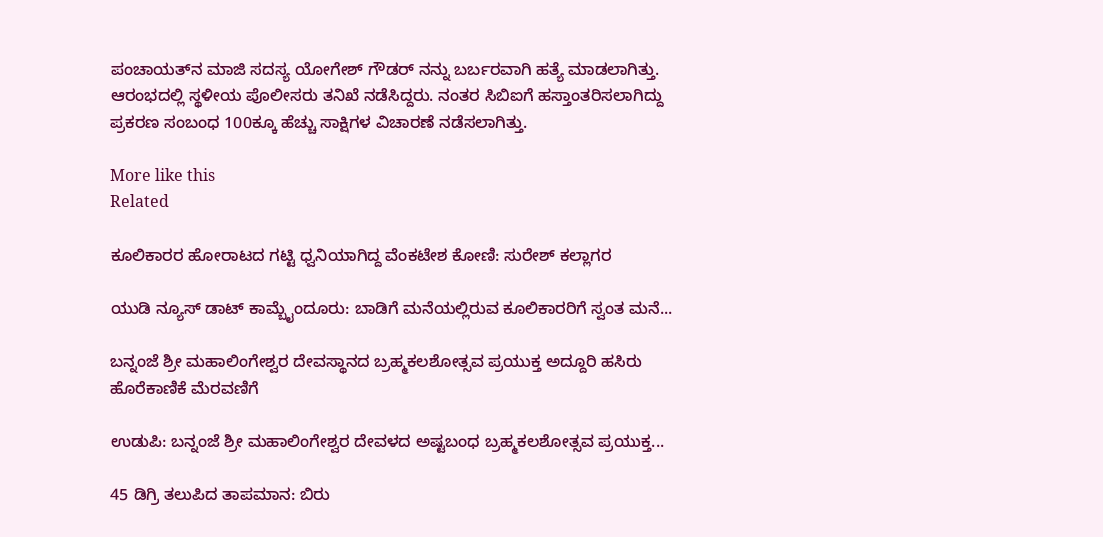ಪಂಚಾಯತ್‌ನ ಮಾಜಿ ಸದಸ್ಯ ಯೋಗೇಶ್ ಗೌಡರ್ ನನ್ನು ಬರ್ಬರವಾಗಿ ಹತ್ಯೆ ಮಾಡಲಾಗಿತ್ತು. ಆರಂಭದಲ್ಲಿ ಸ್ಥಳೀಯ ಪೊಲೀಸರು ತನಿಖೆ ನಡೆಸಿದ್ದರು. ನಂತರ ಸಿಬಿಐಗೆ ಹಸ್ತಾಂತರಿಸಲಾಗಿದ್ದು ಪ್ರಕರಣ ಸಂಬಂಧ 100ಕ್ಕೂ ಹೆಚ್ಚು ಸಾಕ್ಷಿಗಳ ವಿಚಾರಣೆ ನಡೆಸಲಾಗಿತ್ತು.

More like this
Related

ಕೂಲಿಕಾರರ ಹೋರಾಟದ ಗಟ್ಟಿ ಧ್ವನಿಯಾಗಿದ್ದ ವೆಂಕಟೇಶ ಕೋಣಿ: ಸುರೇಶ್ ಕಲ್ಲಾಗರ

ಯುಡಿ ನ್ಯೂಸ್ ಡಾಟ್ ಕಾಮ್ಬೈಂದೂರು: ಬಾಡಿಗೆ ಮನೆಯಲ್ಲಿರುವ ಕೂಲಿಕಾರರಿಗೆ ಸ್ವಂತ ಮನೆ...

ಬನ್ನಂಜೆ ಶ್ರೀ ಮಹಾಲಿಂಗೇಶ್ವರ ದೇವಸ್ಥಾನದ ಬ್ರಹ್ಮಕಲಶೋತ್ಸವ ಪ್ರಯುಕ್ತ ಅದ್ದೂರಿ ಹಸಿರು ಹೊರೆಕಾಣಿಕೆ ಮೆರವಣಿಗೆ

ಉಡುಪಿ: ಬನ್ನಂಜೆ ಶ್ರೀ ಮಹಾಲಿಂಗೇಶ್ವರ ದೇವಳದ ಅಷ್ಟಬಂಧ ಬ್ರಹ್ಮಕಲಶೋತ್ಸವ ಪ್ರಯುಕ್ತ...

45 ಡಿಗ್ರಿ ತಲುಪಿದ ತಾಪಮಾನ: ಬಿರು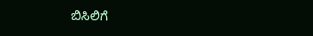ಬಿಸಿಲಿಗೆ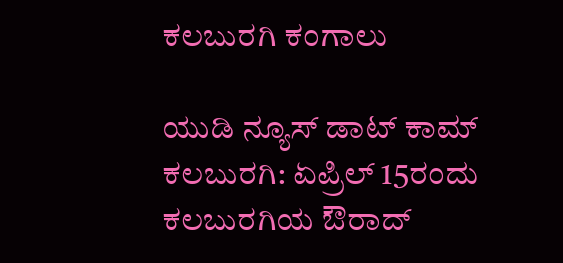ಕಲಬುರಗಿ ಕಂಗಾಲು

ಯುಡಿ ನ್ಯೂಸ್ ಡಾಟ್ ಕಾಮ್ ಕಲಬುರಗಿ: ಏಪ್ರಿಲ್ 15ರಂದು ಕಲಬುರಗಿಯ ಔರಾದ್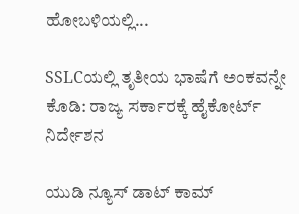ಹೋಬಳಿಯಲ್ಲಿ...

SSLCಯಲ್ಲಿ ತೃತೀಯ ಭಾಷೆಗೆ ಅಂಕವನ್ನೇ ಕೊಡಿ: ರಾಜ್ಯ ಸರ್ಕಾರಕ್ಕೆ ಹೈಕೋರ್ಟ್ ನಿರ್ದೇಶನ

ಯುಡಿ ನ್ಯೂಸ್ ಡಾಟ್ ಕಾಮ್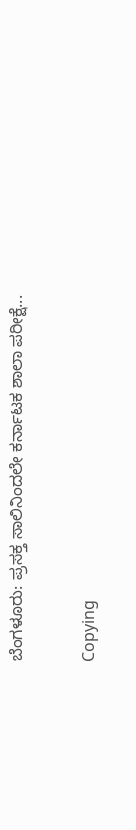ಬೆಂಗಳೂರು: ಪ್ರಸಕ್ತ ಸಾಲಿನಿಂದಲೇ ಕರ್ನಾಟಕ ಶಾಲಾ ಪರೀಕ್ಷೆ...

Copying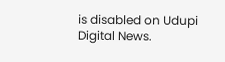is disabled on Udupi Digital News.